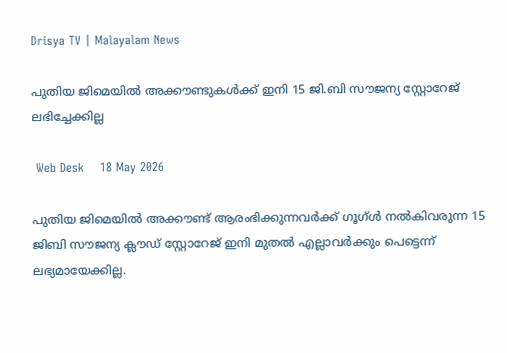Drisya TV | Malayalam News

പുതിയ ജിമെയിൽ അക്കൗണ്ടുകൾക്ക് ഇനി 15 ജി.ബി സൗജന്യ സ്റ്റോറേജ് ലഭിച്ചേക്കില്ല

 Web Desk    18 May 2026

പുതിയ ജിമെയിൽ അക്കൗണ്ട് ആരംഭിക്കുന്നവർക്ക് ഗൂഗ്ൾ നൽകിവരുന്ന 15 ജിബി സൗജന്യ ക്ലൗഡ് സ്റ്റോറേജ് ഇനി മുതൽ എല്ലാവർക്കും പെട്ടെന്ന് ലഭ്യമായേക്കില്ല.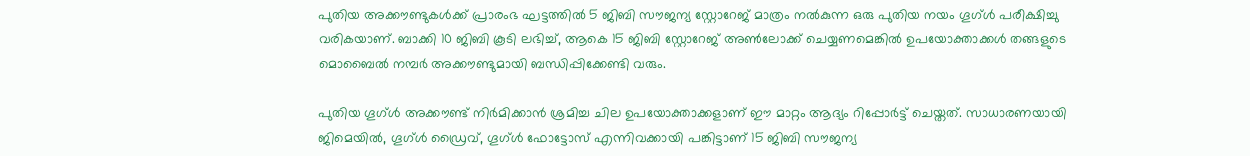പുതിയ അക്കൗണ്ടുകൾക്ക് പ്രാരംഭ ഘട്ടത്തിൽ 5 ജിബി സൗജന്യ സ്റ്റോറേജ് മാത്രം നൽകുന്ന ഒരു പുതിയ നയം ഗൂഗ്ൾ പരീക്ഷിച്ചു വരികയാണ്. ബാക്കി 10 ജിബി കൂടി ലഭിച്ച്, ആകെ 15 ജിബി സ്റ്റോറേജ് അൺലോക്ക് ചെയ്യണമെങ്കിൽ ഉപയോക്താക്കൾ തങ്ങളുടെ മൊബൈൽ നമ്പർ അക്കൗണ്ടുമായി ബന്ധിപ്പിക്കേണ്ടി വരും.

പുതിയ ഗൂഗ്ൾ അക്കൗണ്ട് നിർമിക്കാൻ ശ്രമിച്ച ചില ഉപയോക്താക്കളാണ് ഈ മാറ്റം ആദ്യം റിപ്പോർട്ട് ചെയ്തത്. സാധാരണയായി ജിമെയിൽ, ഗൂഗ്ൾ ഡ്രൈവ്, ഗൂഗ്ൾ ഫോട്ടോസ് എന്നിവക്കായി പങ്കിട്ടാണ് 15 ജിബി സൗജന്യ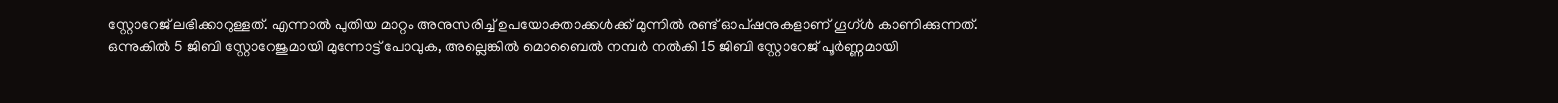സ്റ്റോറേജ് ലഭിക്കാറുള്ളത്. എന്നാൽ പുതിയ മാറ്റം അനുസരിച്ച് ഉപയോക്താക്കൾക്ക് മുന്നിൽ രണ്ട് ഓപ്ഷനുകളാണ് ഗൂഗ്ൾ കാണിക്കുന്നത്. ഒന്നുകിൽ 5 ജിബി സ്റ്റോറേജുമായി മുന്നോട്ട് പോവുക, അല്ലെങ്കിൽ മൊബൈൽ നമ്പർ നൽകി 15 ജിബി സ്റ്റോറേജ് പൂർണ്ണമായി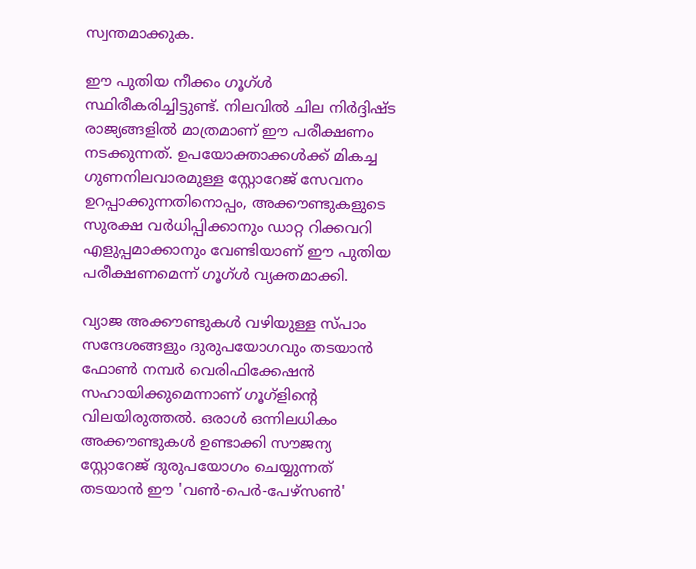സ്വന്തമാക്കുക.

ഈ പുതിയ നീക്കം ഗൂഗ്ൾ സ്ഥിരീകരിച്ചിട്ടുണ്ട്. നിലവിൽ ചില നിർദ്ദിഷ്ട രാജ്യങ്ങളിൽ മാത്രമാണ് ഈ പരീക്ഷണം നടക്കുന്നത്. ഉപയോക്താക്കൾക്ക് മികച്ച ഗുണനിലവാരമുള്ള സ്റ്റോറേജ് സേവനം ഉറപ്പാക്കുന്നതിനൊപ്പം, അക്കൗണ്ടുകളുടെ സുരക്ഷ വർധിപ്പിക്കാനും ഡാറ്റ റിക്കവറി എളുപ്പമാക്കാനും വേണ്ടിയാണ് ഈ പുതിയ പരീക്ഷണമെന്ന് ഗൂഗ്ൾ വ്യക്തമാക്കി.

വ്യാജ അക്കൗണ്ടുകൾ വഴിയുള്ള സ്പാം സന്ദേശങ്ങളും ദുരുപയോഗവും തടയാൻ ഫോൺ നമ്പർ വെരിഫിക്കേഷൻ സഹായിക്കുമെന്നാണ് ഗൂഗ്ളിന്റെ വിലയിരുത്തൽ. ഒരാൾ ഒന്നിലധികം അക്കൗണ്ടുകൾ ഉണ്ടാക്കി സൗജന്യ സ്റ്റോറേജ് ദുരുപയോഗം ചെയ്യുന്നത് തടയാൻ ഈ 'വൺ-പെർ-പേഴ്‌സൺ'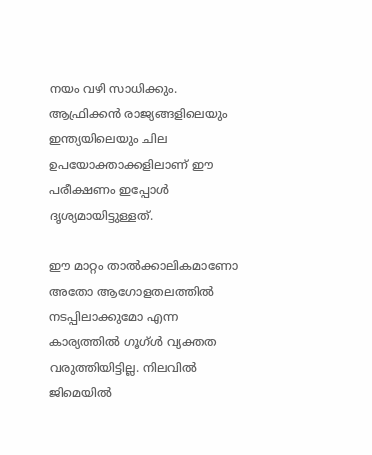നയം വഴി സാധിക്കും. ആഫ്രിക്കൻ രാജ്യങ്ങളിലെയും ഇന്ത്യയിലെയും ചില ഉപയോക്താക്കളിലാണ് ഈ പരീക്ഷണം ഇപ്പോൾ ദൃശ്യമായിട്ടുള്ളത്.

ഈ മാറ്റം താൽക്കാലികമാണോ അതോ ആഗോളതലത്തിൽ നടപ്പിലാക്കുമോ എന്ന കാര്യത്തിൽ ഗൂഗ്ൾ വ്യക്തത വരുത്തിയിട്ടില്ല. നിലവിൽ ജിമെയിൽ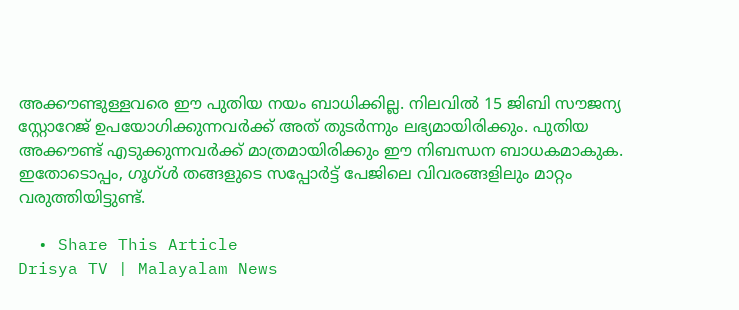അക്കൗണ്ടുള്ളവരെ ഈ പുതിയ നയം ബാധിക്കില്ല. നിലവിൽ 15 ജിബി സൗജന്യ സ്റ്റോറേജ് ഉപയോഗിക്കുന്നവർക്ക് അത് തുടർന്നും ലഭ്യമായിരിക്കും. പുതിയ അക്കൗണ്ട് എടുക്കുന്നവർക്ക് മാത്രമായിരിക്കും ഈ നിബന്ധന ബാധകമാകുക. ഇതോടൊപ്പം, ഗൂഗ്ൾ തങ്ങളുടെ സപ്പോർട്ട് പേജിലെ വിവരങ്ങളിലും മാറ്റം വരുത്തിയിട്ടുണ്ട്.

  • Share This Article
Drisya TV | Malayalam News